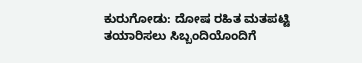ಕುರುಗೋಡು: ದೋಷ ರಹಿತ ಮತಪಟ್ಟಿ ತಯಾರಿಸಲು ಸಿಬ್ಬಂದಿಯೊಂದಿಗೆ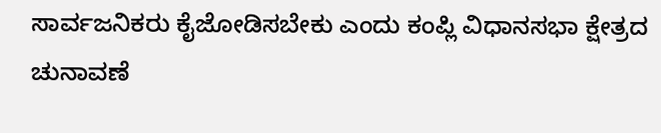ಸಾರ್ವಜನಿಕರು ಕೈಜೋಡಿಸಬೇಕು ಎಂದು ಕಂಪ್ಲಿ ವಿಧಾನಸಭಾ ಕ್ಷೇತ್ರದ ಚುನಾವಣೆ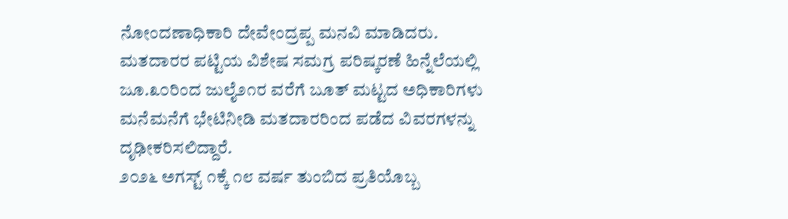ನೋಂದಣಾಧಿಕಾರಿ ದೇವೇಂದ್ರಪ್ಪ ಮನವಿ ಮಾಡಿದರು.
ಮತದಾರರ ಪಟ್ಟಿಯ ವಿಶೇಷ ಸಮಗ್ರ ಪರಿಷ್ಕರಣೆ ಹಿನ್ನೆಲೆಯಲ್ಲಿ ಜೂ.೩೦ರಿಂದ ಜುಲೈ೨೧ರ ವರೆಗೆ ಬೂತ್ ಮಟ್ಟದ ಅಧಿಕಾರಿಗಳು ಮನೆಮನೆಗೆ ಭೇಟಿನೀಡಿ ಮತದಾರರಿಂದ ಪಡೆದ ವಿವರಗಳನ್ನು ದೃಢೀಕರಿಸಲಿದ್ದಾರೆ.
೨೦೨೬ ಅಗಸ್ಟ್ ೧ಕ್ಕೆ ೧೮ ವರ್ಷ ತುಂಬಿದ ಪ್ರತಿಯೊಬ್ಬ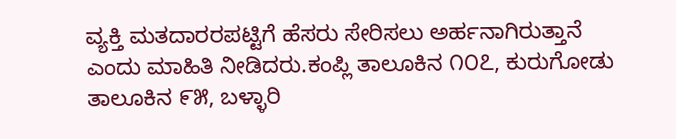ವ್ಯಕ್ತಿ ಮತದಾರರಪಟ್ಟಿಗೆ ಹೆಸರು ಸೇರಿಸಲು ಅರ್ಹನಾಗಿರುತ್ತಾನೆ ಎಂದು ಮಾಹಿತಿ ನೀಡಿದರು.ಕಂಪ್ಲಿ ತಾಲೂಕಿನ ೧೦೭, ಕುರುಗೋಡು ತಾಲೂಕಿನ ೯೫, ಬಳ್ಳಾರಿ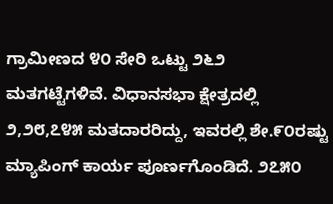ಗ್ರಾಮೀಣದ ೪೦ ಸೇರಿ ಒಟ್ಟು ೨೬೨ ಮತಗಟ್ಟೆಗಳಿವೆ. ವಿಧಾನಸಭಾ ಕ್ಷೇತ್ರದಲ್ಲಿ ೨,೨೮,೭೪೫ ಮತದಾರರಿದ್ದು, ಇವರಲ್ಲಿ ಶೇ.೯೦ರಷ್ಟು ಮ್ಯಾಪಿಂಗ್ ಕಾರ್ಯ ಪೂರ್ಣಗೊಂಡಿದೆ. ೨೭೫೦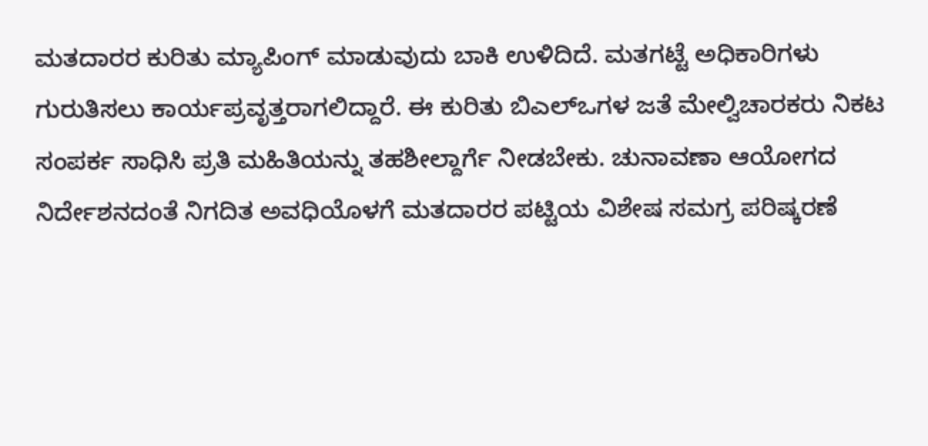ಮತದಾರರ ಕುರಿತು ಮ್ಯಾಪಿಂಗ್ ಮಾಡುವುದು ಬಾಕಿ ಉಳಿದಿದೆ. ಮತಗಟ್ಟೆ ಅಧಿಕಾರಿಗಳು ಗುರುತಿಸಲು ಕಾರ್ಯಪ್ರವೃತ್ತರಾಗಲಿದ್ದಾರೆ. ಈ ಕುರಿತು ಬಿಎಲ್ಒಗಳ ಜತೆ ಮೇಲ್ವಿಚಾರಕರು ನಿಕಟ ಸಂಪರ್ಕ ಸಾಧಿಸಿ ಪ್ರತಿ ಮಹಿತಿಯನ್ನು ತಹಶೀಲ್ದಾರ್ಗೆ ನೀಡಬೇಕು. ಚುನಾವಣಾ ಆಯೋಗದ ನಿರ್ದೇಶನದಂತೆ ನಿಗದಿತ ಅವಧಿಯೊಳಗೆ ಮತದಾರರ ಪಟ್ಟಿಯ ವಿಶೇಷ ಸಮಗ್ರ ಪರಿಷ್ಕರಣೆ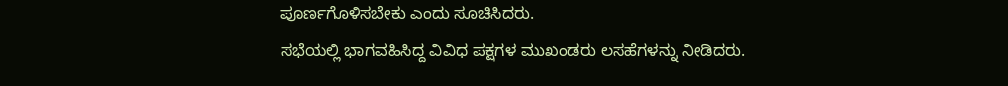ಪೂರ್ಣಗೊಳಿಸಬೇಕು ಎಂದು ಸೂಚಿಸಿದರು.
ಸಭೆಯಲ್ಲಿ ಭಾಗವಹಿಸಿದ್ದ ವಿವಿಧ ಪಕ್ಷಗಳ ಮುಖಂಡರು ಲಸಹೆಗಳನ್ನು ನೀಡಿದರು.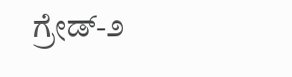ಗ್ರೇಡ್-೨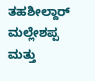ತಹಶೀಲ್ದಾರ್ ಮಲ್ಲೇಶಪ್ಪ ಮತ್ತು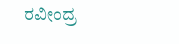ರವೀಂದ್ರ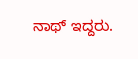ನಾಥ್ ಇದ್ದರು.